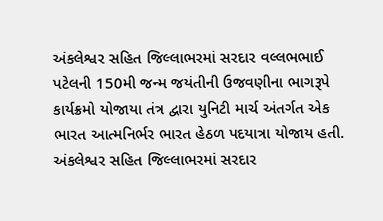અંકલેશ્વર સહિત જિલ્લાભરમાં સરદાર વલ્લભભાઈ પટેલની 150મી જન્મ જયંતીની ઉજવણીના ભાગરૂપે કાર્યક્રમો યોજાયા તંત્ર દ્વારા યુનિટી માર્ચ અંતર્ગત એક ભારત આત્મનિર્ભર ભારત હેઠળ પદયાત્રા યોજાય હતી.
અંકલેશ્વર સહિત જિલ્લાભરમાં સરદાર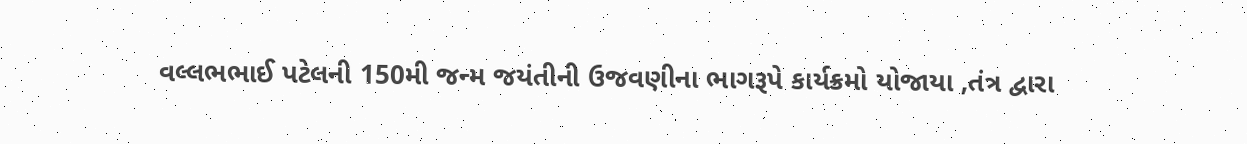વલ્લભભાઈ પટેલની 150મી જન્મ જયંતીની ઉજવણીના ભાગરૂપે કાર્યક્રમો યોજાયા ,તંત્ર દ્વારા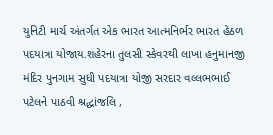યુનિટી માર્ચ અંતર્ગત એક ભારત આત્મનિર્ભર ભારત હેઠળ પદયાત્રા યોજાય.શહેરના તુલસી સ્કેવરથી લાખા હનુમાનજી મંદિર પુનગામ સુધી પદયાત્રા યોજી સરદાર વલ્લભભાઈ પટેલને પાઠવી શ્રદ્ધાંજલિ ,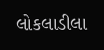લોકલાડીલા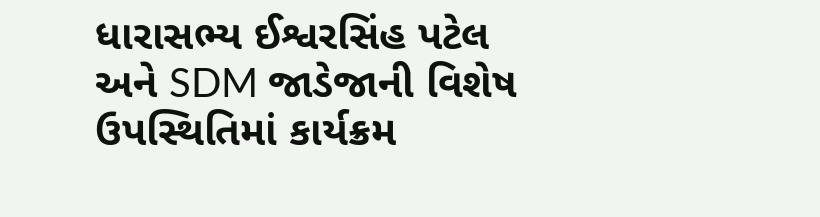ધારાસભ્ય ઈશ્વરસિંહ પટેલ અને SDM જાડેજાની વિશેષ ઉપસ્થિતિમાં કાર્યક્રમ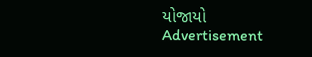યોજાયો
Advertisement